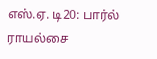எஸ்.ஏ. டி20: பார்ல் ராயல்சை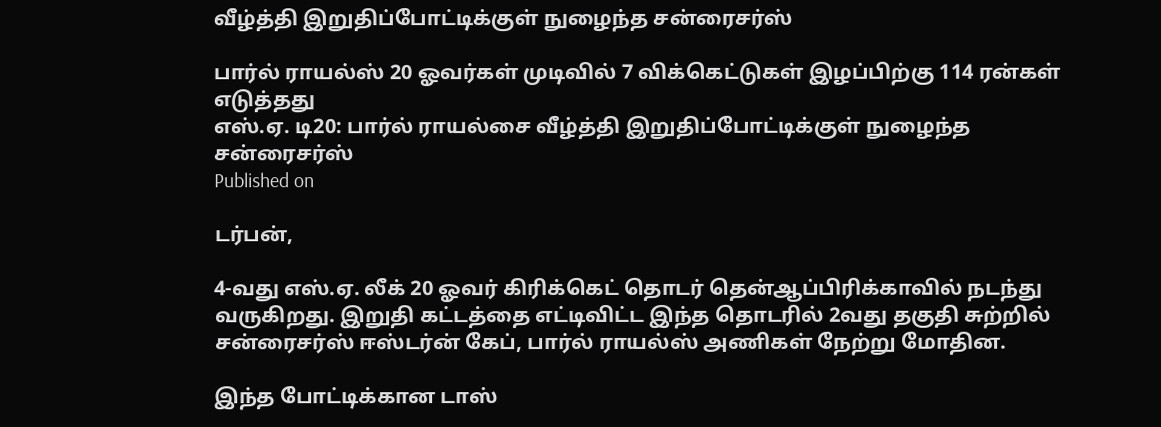வீழ்த்தி இறுதிப்போட்டிக்குள் நுழைந்த சன்ரைசர்ஸ்

பார்ல் ராயல்ஸ் 20 ஓவர்கள் முடிவில் 7 விக்கெட்டுகள் இழப்பிற்கு 114 ரன்கள் எடுத்தது
எஸ்.ஏ. டி20: பார்ல் ராயல்சை வீழ்த்தி இறுதிப்போட்டிக்குள் நுழைந்த சன்ரைசர்ஸ்
Published on

டர்பன்,

4-வது எஸ்.ஏ. லீக் 20 ஓவர் கிரிக்கெட் தொடர் தென்ஆப்பிரிக்காவில் நடந்து வருகிறது. இறுதி கட்டத்தை எட்டிவிட்ட இந்த தொடரில் 2வது தகுதி சுற்றில் சன்ரைசர்ஸ் ஈஸ்டர்ன் கேப், பார்ல் ராயல்ஸ் அணிகள் நேற்று மோதின.

இந்த போட்டிக்கான டாஸ்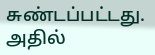சுண்டப்பட்டது. அதில்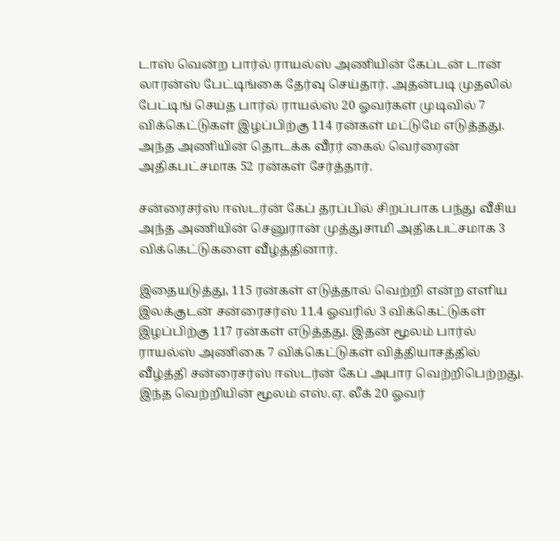டாஸ் வென்ற பார்ல் ராயல்ஸ் அணியின் கேப்டன் டான் லாரன்ஸ் பேட்டிங்கை தேர்வு செய்தார். அதன்படி முதலில் பேட்டிங் செய்த பார்ல் ராயல்ஸ் 20 ஓவர்கள் முடிவில் 7 விக்கெட்டுகள் இழப்பிற்கு 114 ரன்கள் மட்டுமே எடுத்தது. அந்த அணியின் தொடக்க வீரர் கைல் வெர்ரைன் அதிகபட்சமாக 52 ரன்கள் சேர்த்தார்.

சன்ரைசர்ஸ் ஈஸ்டர்ன் கேப் தரப்பில் சிறப்பாக பந்து வீசிய அந்த அணியின் செனுரான் முத்துசாமி அதிகபட்சமாக 3 விக்கெட்டுகளை வீழ்த்தினார்.

இதையடுத்து, 115 ரன்கள் எடுத்தால் வெற்றி என்ற எளிய இலக்குடன் சன்ரைசர்ஸ் 11.4 ஓவரில் 3 விக்கெட்டுகள் இழப்பிற்கு 117 ரன்கள் எடுத்தது. இதன் மூலம் பார்ல் ராயல்ஸ் அணிகை 7 விக்கெட்டுகள் வித்தியாசத்தில் வீழ்த்தி சன்ரைசர்ஸ் ஈஸ்டர்ன் கேப் அபார வெற்றிபெற்றது. இந்த வெற்றியின் மூலம் எஸ்.ஏ. லீக் 20 ஓவர்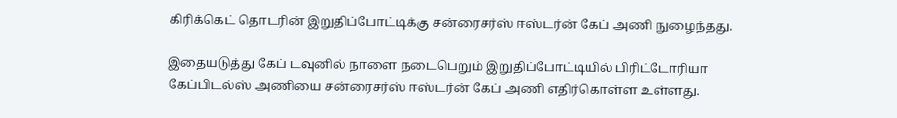கிரிக்கெட் தொடரின் இறுதிப்போட்டிக்கு சன்ரைசர்ஸ் ஈஸ்டர்ன் கேப் அணி நுழைந்தது.

இதையடுத்து கேப் டவுனில் நாளை நடைபெறும் இறுதிப்போட்டியில் பிரிட்டோரியா கேப்பிடல்ஸ் அணியை சன்ரைசர்ஸ் ஈஸ்டர்ன் கேப் அணி எதிர்கொள்ள உள்ளது.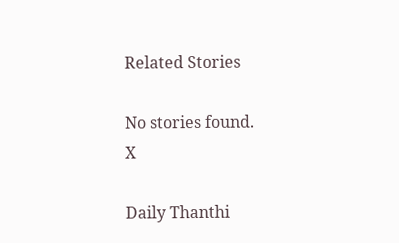Related Stories

No stories found.
X

Daily Thanthi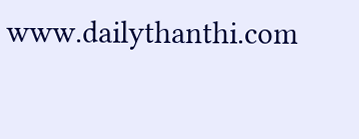www.dailythanthi.com